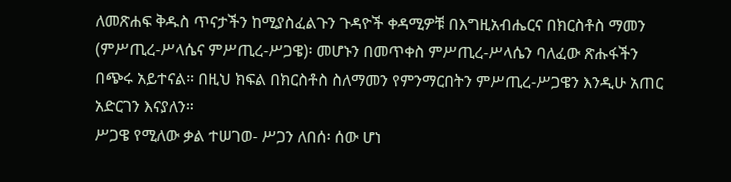ለመጽሐፍ ቅዱስ ጥናታችን ከሚያስፈልጉን ጉዳዮች ቀዳሚዎቹ በእግዚአብሔርና በክርስቶስ ማመን (ምሥጢረ-ሥላሴና ምሥጢረ-ሥጋዌ)፡ መሆኑን በመጥቀስ ምሥጢረ-ሥላሴን ባለፈው ጽሑፋችን በጭሩ አይተናል። በዚህ ክፍል በክርስቶስ ስለማመን የምንማርበትን ምሥጢረ-ሥጋዌን እንዲሁ አጠር አድርገን እናያለን።
ሥጋዌ የሚለው ቃል ተሠገወ- ሥጋን ለበሰ፡ ሰው ሆነ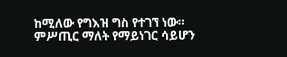ከሚለው የግእዝ ግስ የተገኘ ነው። ምሥጢር ማለት የማይነገር ሳይሆን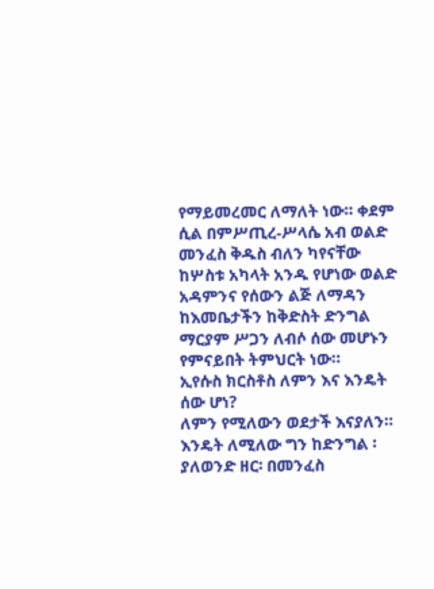የማይመረመር ለማለት ነው። ቀደም ሲል በምሥጢረ-ሥላሴ አብ ወልድ መንፈስ ቅዱስ ብለን ካየናቸው ከሦስቱ አካላት አንዱ የሆነው ወልድ አዳምንና የሰውን ልጅ ለማዳን ከእመቤታችን ከቅድስት ድንግል ማርያም ሥጋን ለብሶ ሰው መሆኑን የምናይበት ትምህርት ነው።
ኢየሱስ ክርስቶስ ለምን እና እንዴት ሰው ሆነ?
ለምን የሚለውን ወደታች እናያለን። እንዴት ለሚለው ግን ከድንግል ፡ያለወንድ ዘር፡ በመንፈስ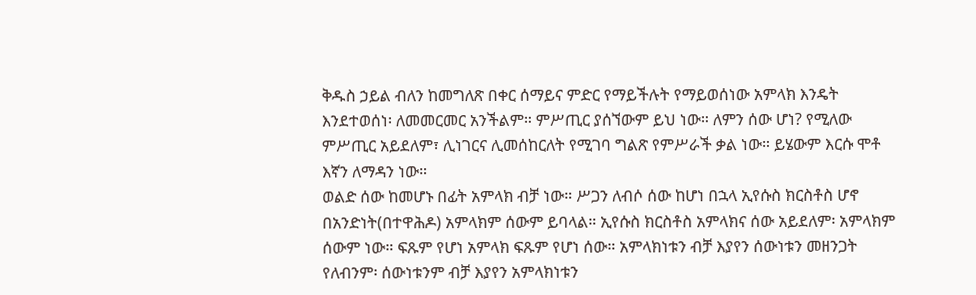ቅዱስ ኃይል ብለን ከመግለጽ በቀር ሰማይና ምድር የማይችሉት የማይወሰነው አምላክ እንዴት እንደተወሰነ፡ ለመመርመር አንችልም። ምሥጢር ያሰኘውም ይህ ነው። ለምን ሰው ሆነ? የሚለው ምሥጢር አይደለም፣ ሊነገርና ሊመሰከርለት የሚገባ ግልጽ የምሥራች ቃል ነው። ይሄውም እርሱ ሞቶ እኛን ለማዳን ነው።
ወልድ ሰው ከመሆኑ በፊት አምላክ ብቻ ነው። ሥጋን ለብሶ ሰው ከሆነ በኋላ ኢየሱስ ክርስቶስ ሆኖ በአንድነት(በተዋሕዶ) አምላክም ሰውም ይባላል። ኢየሱስ ክርስቶስ አምላክና ሰው አይደለም፡ አምላክም ሰውም ነው። ፍጹም የሆነ አምላክ ፍጹም የሆነ ሰው። አምላክነቱን ብቻ እያየን ሰውነቱን መዘንጋት የለብንም፡ ሰውነቱንም ብቻ እያየን አምላክነቱን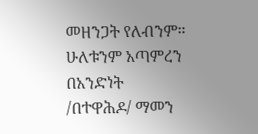መዘንጋት የለብንም። ሁለቱንም አጣምረን በአንድነት /በተዋሕዶ/ ማመን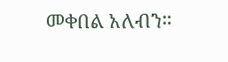መቀበል አለብን።